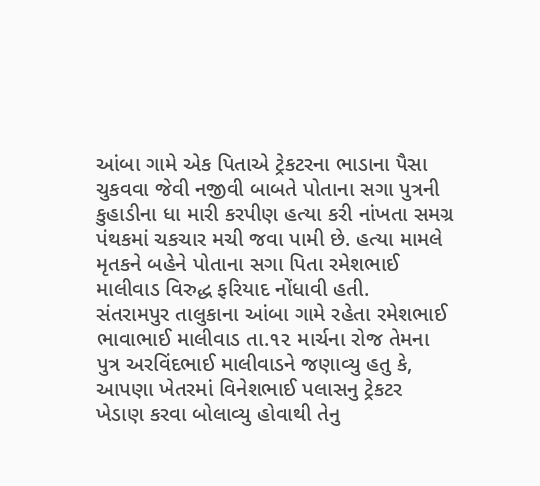આંબા ગામે એક પિતાએ ટ્રેકટરના ભાડાના પૈસા ચુકવવા જેવી નજીવી બાબતે પોતાના સગા પુત્રની કુહાડીના ધા મારી કરપીણ હત્યા કરી નાંખતા સમગ્ર પંથકમાં ચકચાર મચી જવા પામી છે. હત્યા મામલે મૃતકને બહેને પોતાના સગા પિતા રમેશભાઈ માલીવાડ વિરુદ્ધ ફરિયાદ નોંધાવી હતી.
સંતરામપુર તાલુકાના આંબા ગામે રહેતા રમેશભાઈ ભાવાભાઈ માલીવાડ તા.૧૨ માર્ચના રોજ તેમના પુત્ર અરવિંદભાઈ માલીવાડને જણાવ્યુ હતુ કે, આપણા ખેતરમાં વિનેશભાઈ પલાસનુ ટ્રેકટર ખેડાણ કરવા બોલાવ્યુ હોવાથી તેનુ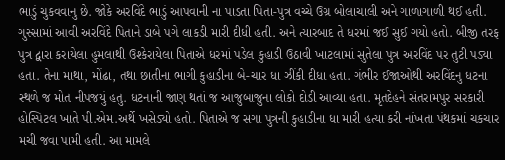ભાડું ચુકવવાનુ છે. જોકે અરવિંદે ભાડું આપવાની ના પાડતા પિતા-પુત્ર વચ્ચે ઉગ્ર બોલાચાલી અને ગાળાગાળી થઈ હતી. ગુસ્સામાં આવી અરવિંદે પિતાને ડાબે પગે લાકડી મારી દીધી હતી. અને ત્યારબાદ તે ધરમાં જઈ સુઈ ગયો હતો. બીજી તરફ પુત્ર દ્વારા કરાયેલા હુમલાથી ઉશ્કેરાયેલા પિતાએ ધરમાં પડેલ કુહાડી ઉઠાવી ખાટલામાં સુતેલા પુત્ર અરવિંદ પર તુટી પડ્યા હતા. તેના માથા, મોંઢા, તથા છાતીના ભાગી કુહાડીના બે-ચાર ધા ઝીંકી દીધા હતા. ગંભીર ઈજાઓથી અરવિંદનુ ધટના સ્થળે જ મોત નીપજયું હતુ. ધટનાની જાણ થતાં જ આજુબાજુના લોકો દોડી આવ્યા હતા. મૃતદેહને સંતરામપુર સરકારી હોસ્પિટલ ખાતે પી.એમ.અર્થે ખસેડ્યો હતો. પિતાએ જ સગા પુત્રની કુહાડીના ધા મારી હત્યા કરી નાંખતા પંથકમાં ચકચાર મચી જવા પામી હતી. આ મામલે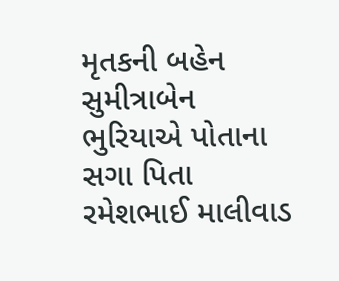મૃતકની બહેન સુમીત્રાબેન ભુરિયાએ પોતાના સગા પિતા રમેશભાઈ માલીવાડ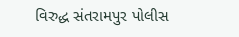વિરુદ્ધ સંતરામપુર પોલીસ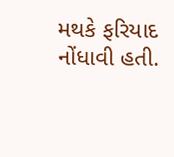મથકે ફરિયાદ નોંધાવી હતી.